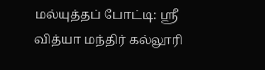மல்யுத்தப் போட்டி: ஸ்ரீ வித்யா மந்திர் கல்லூரி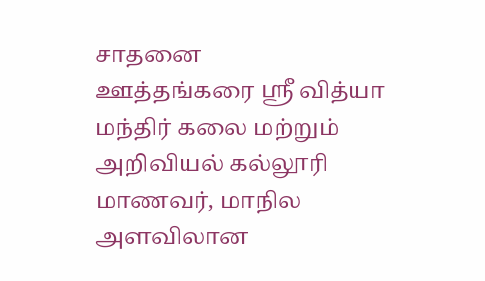சாதனை
ஊத்தங்கரை ஸ்ரீ வித்யா மந்திர் கலை மற்றும் அறிவியல் கல்லூரி மாணவர், மாநில அளவிலான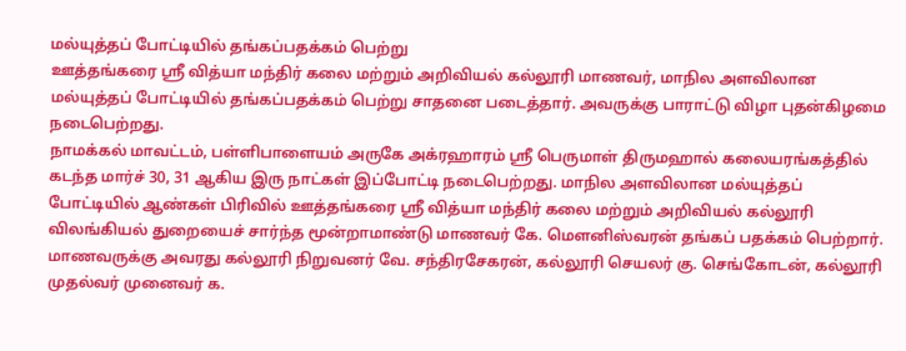மல்யுத்தப் போட்டியில் தங்கப்பதக்கம் பெற்று
ஊத்தங்கரை ஸ்ரீ வித்யா மந்திர் கலை மற்றும் அறிவியல் கல்லூரி மாணவர், மாநில அளவிலான மல்யுத்தப் போட்டியில் தங்கப்பதக்கம் பெற்று சாதனை படைத்தார். அவருக்கு பாராட்டு விழா புதன்கிழமை நடைபெற்றது.
நாமக்கல் மாவட்டம், பள்ளிபாளையம் அருகே அக்ரஹாரம் ஸ்ரீ பெருமாள் திருமஹால் கலையரங்கத்தில் கடந்த மார்ச் 30, 31 ஆகிய இரு நாட்கள் இப்போட்டி நடைபெற்றது. மாநில அளவிலான மல்யுத்தப் போட்டியில் ஆண்கள் பிரிவில் ஊத்தங்கரை ஸ்ரீ வித்யா மந்திர் கலை மற்றும் அறிவியல் கல்லூரி விலங்கியல் துறையைச் சார்ந்த மூன்றாமாண்டு மாணவர் கே. மெளனிஸ்வரன் தங்கப் பதக்கம் பெற்றார். மாணவருக்கு அவரது கல்லூரி நிறுவனர் வே. சந்திரசேகரன், கல்லூரி செயலர் கு. செங்கோடன், கல்லூரி முதல்வர் முனைவர் க.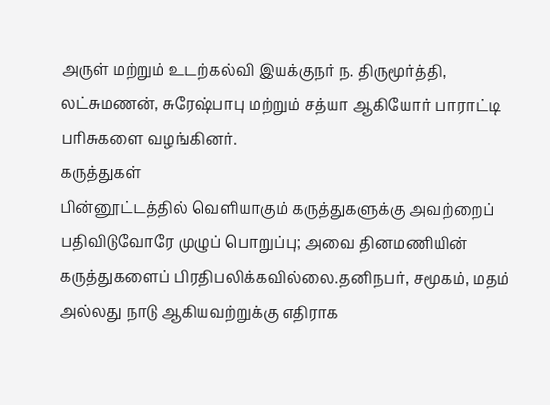அருள் மற்றும் உடற்கல்வி இயக்குநர் ந. திருமூர்த்தி, லட்சுமணன், சுரேஷ்பாபு மற்றும் சத்யா ஆகியோர் பாராட்டி பரிசுகளை வழங்கினர்.
கருத்துகள்
பின்னூட்டத்தில் வெளியாகும் கருத்துகளுக்கு அவற்றைப் பதிவிடுவோரே முழுப் பொறுப்பு; அவை தினமணியின் கருத்துகளைப் பிரதிபலிக்கவில்லை.தனிநபர், சமூகம், மதம் அல்லது நாடு ஆகியவற்றுக்கு எதிராக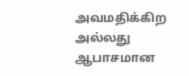அவமதிக்கிற அல்லது ஆபாசமான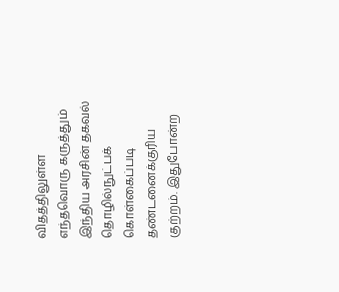விதத்திலுள்ள எந்தவொரு கருத்தும் இந்திய அரசின் தகவல் தொழில்நுட்பக் கொள்கைப்படி தண்டனைக்குரிய குற்றம். இதுபோன்ற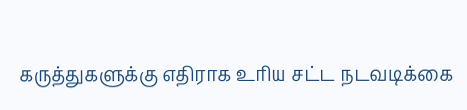கருத்துகளுக்கு எதிராக உரிய சட்ட நடவடிக்கை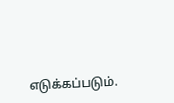எடுக்கப்படும்.